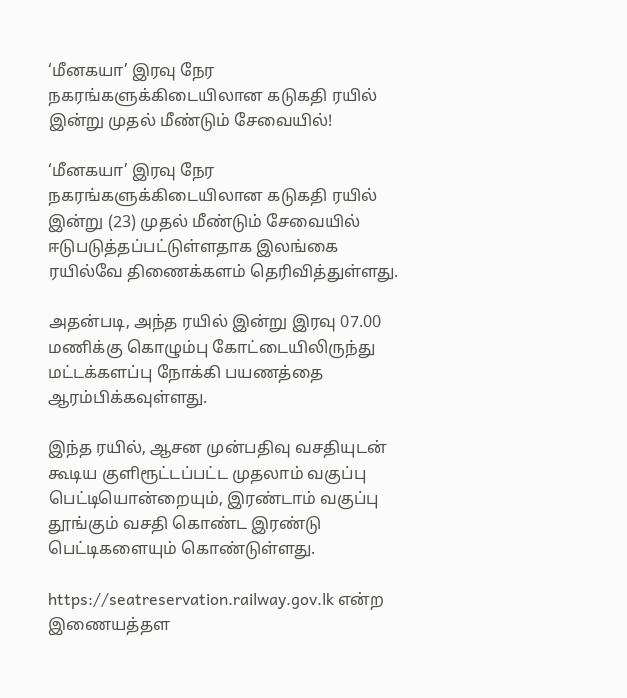‘மீனகயா’ இரவு நேர நகரங்களுக்கிடையிலான கடுகதி ரயில் இன்று முதல் மீண்டும் சேவையில்!

‘மீனகயா’ இரவு நேர நகரங்களுக்கிடையிலான கடுகதி ரயில் இன்று (23) முதல் மீண்டும் சேவையில் ஈடுபடுத்தப்பட்டுள்ளதாக இலங்கை ரயில்வே திணைக்களம் தெரிவித்துள்ளது.

அதன்படி, அந்த ரயில் இன்று இரவு 07.00 மணிக்கு கொழும்பு கோட்டையிலிருந்து மட்டக்களப்பு நோக்கி பயணத்தை ஆரம்பிக்கவுள்ளது.

இந்த ரயில், ஆசன முன்பதிவு வசதியுடன் கூடிய குளிரூட்டப்பட்ட முதலாம் வகுப்பு பெட்டியொன்றையும், இரண்டாம் வகுப்பு தூங்கும் வசதி கொண்ட இரண்டு பெட்டிகளையும் கொண்டுள்ளது.

https://seatreservation.railway.gov.lk என்ற இணையத்தள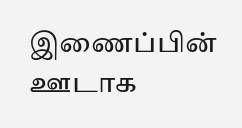இணைப்பின் ஊடாக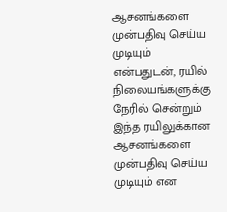ஆசனங்களை முன்பதிவு செய்ய முடியும் என்பதுடன், ரயில் நிலையங்களுக்கு நேரில் சென்றும் இந்த ரயிலுக்கான ஆசனங்களை முன்பதிவு செய்ய முடியும் என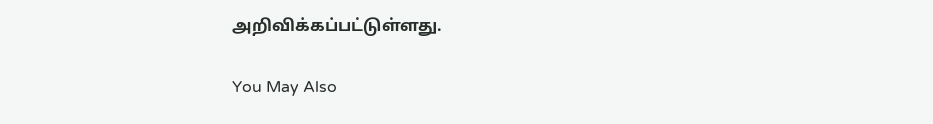அறிவிக்கப்பட்டுள்ளது.

You May Also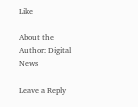Like

About the Author: Digital News

Leave a Reply